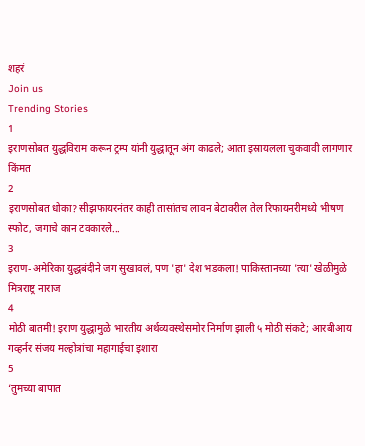शहरं
Join us
Trending Stories
1
इराणसोबत युद्धविराम करून ट्रम्प यांनी युद्धातून अंग काढले; आता इस्रायलला चुकवावी लागणार किंमत
2
इराणसोबत धोका? सीझफायरनंतर काही तासांतच लावन बेटावरील तेल रिफायनरीमध्ये भीषण स्फोट, जगाचे कान टवकारले...
3
इराण-अमेरिका युद्धबंदीने जग सुखावलं, पण 'हा' देश भडकला! पाकिस्तानच्या 'त्या' खेळीमुळे मित्रराष्ट्र नाराज
4
मोठी बातमी! इराण युद्धामुळे भारतीय अर्थव्यवस्थेसमोर निर्माण झाली ५ मोठी संकटे; आरबीआय गव्हर्नर संजय मल्होत्रांचा महागाईचा इशारा
5
‘तुमच्या बापात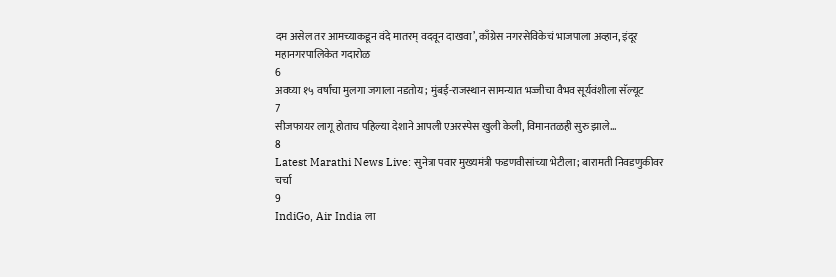दम असेल तर आमच्याकडून वंदे मातरम् वदवून दाखवा’, काँग्रेस नगरसेविकेचं भाजपाला अव्हान, इंदूर महानगरपालिकेत गदारोळ
6
अवघ्या १५ वर्षांचा मुलगा जगाला नडतोय; मुंबई-राजस्थान सामन्यात भज्जीचा वैभव सूर्यवंशीला सॅल्यूट
7
सीजफायर लागू होताच पहिल्या देशाने आपली एअरस्पेस खुली केली, विमानतळही सुरु झाले...
8
Latest Marathi News Live: सुनेत्रा पवार मुख्यमंत्री फडणवीसांच्या भेटीला; बारामती निवडणुकीवर चर्चा
9
IndiGo, Air India ला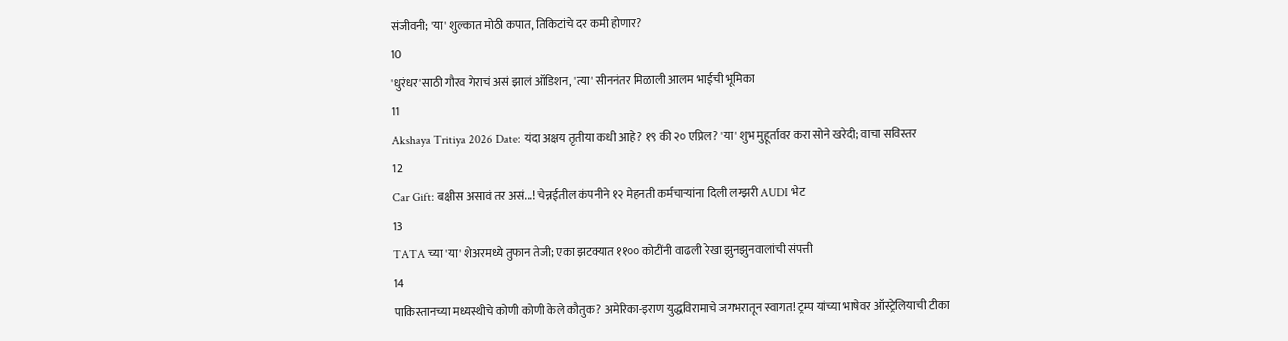संजीवनी; 'या' शुल्कात मोठी कपात, तिकिटांचे दर कमी होणार?
10
'धुरंधर'साठी गौरव गेराचं असं झालं ऑडिशन, 'त्या' सीननंतर मिळाली आलम भाईची भूमिका
11
Akshaya Tritiya 2026 Date: यंदा अक्षय तृतीया कधी आहे? १९ की २० एप्रिल? 'या' शुभ मुहूर्तावर करा सोने खरेदी; वाचा सविस्तर
12
Car Gift: बक्षीस असावं तर असं...! चेन्नईतील कंपनीने १२ मेहनती कर्मचाऱ्यांना दिली लग्झरी AUDI भेट
13
TATA च्या 'या' शेअरमध्ये तुफान तेजी; एका झटक्यात ११०० कोटींनी वाढली रेखा झुनझुनवालांची संपत्ती
14
पाकिस्तानच्या मध्यस्थीचे कोणी कोणी केले कौतुक? अमेरिका-इराण युद्धविरामाचे जगभरातून स्वागत! ट्रम्प यांच्या भाषेवर ऑस्ट्रेलियाची टीका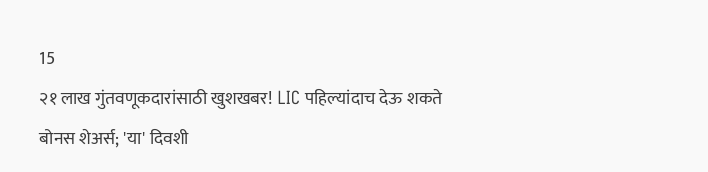15
२१ लाख गुंतवणूकदारांसाठी खुशखबर! LIC पहिल्यांदाच देऊ शकते बोनस शेअर्स; 'या' दिवशी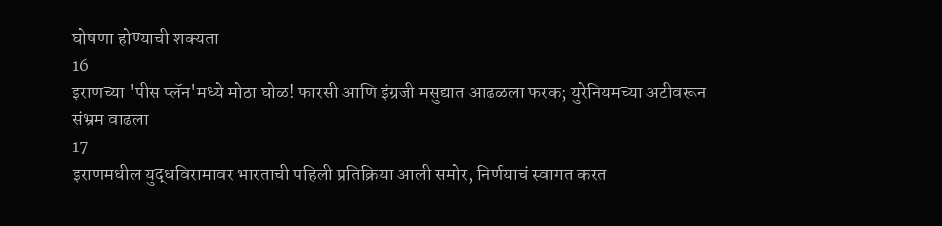घोषणा होण्याची शक्यता
16
इराणच्या 'पीस प्लॅन'मध्ये मोठा घोळ! फारसी आणि इंग्रजी मसुद्यात आढळला फरक; युरेनियमच्या अटीवरून संभ्रम वाढला
17
इराणमधील युद्धविरामावर भारताची पहिली प्रतिक्रिया आली समोर, निर्णयाचं स्वागत करत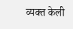व्यक्त केली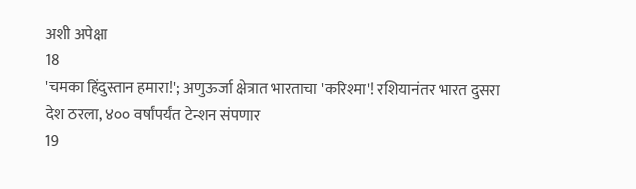अशी अपेक्षा
18
'चमका हिंदुस्तान हमारा!'; अणुऊर्जा क्षेत्रात भारताचा 'करिश्मा'! रशियानंतर भारत दुसरा देश ठरला, ४०० वर्षांपर्यंत टेन्शन संपणार
19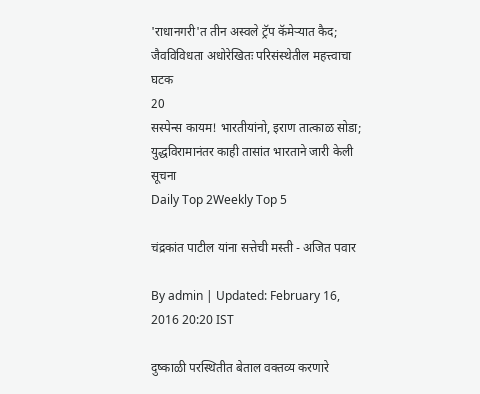'राधानगरी'त तीन अस्वले ट्रॅप कॅमेऱ्यात कैद; जैवविविधता अधोरेखितः परिसंस्थेतील महत्त्वाचा घटक
20
सस्पेन्स कायम! भारतीयांनो, इराण तात्काळ सोडा; युद्धविरामानंतर काही तासांत भारताने जारी केली सूचना
Daily Top 2Weekly Top 5

चंद्रकांत पाटील यांना सत्तेची मस्ती - अजित पवार

By admin | Updated: February 16, 2016 20:20 IST

दुष्काळी परस्थितीत बेताल वक्तव्य करणारे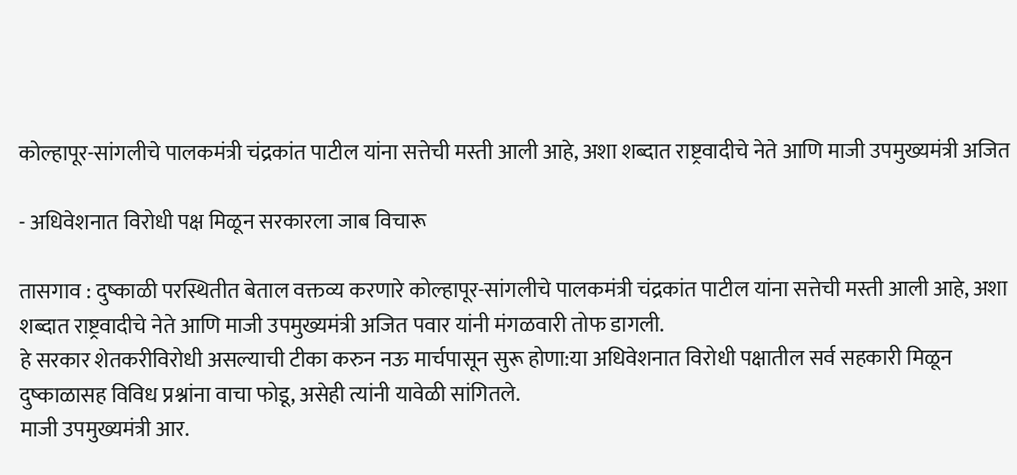कोल्हापूर-सांगलीचे पालकमंत्री चंद्रकांत पाटील यांना सत्तेची मस्ती आली आहे, अशा शब्दात राष्ट्रवादीचे नेते आणि माजी उपमुख्यमंत्री अजित

- अधिवेशनात विरोधी पक्ष मिळून सरकारला जाब विचारू

तासगाव : दुष्काळी परस्थितीत बेताल वक्तव्य करणारे कोल्हापूर-सांगलीचे पालकमंत्री चंद्रकांत पाटील यांना सत्तेची मस्ती आली आहे, अशा शब्दात राष्ट्रवादीचे नेते आणि माजी उपमुख्यमंत्री अजित पवार यांनी मंगळवारी तोफ डागली.
हे सरकार शेतकरीविरोधी असल्याची टीका करुन नऊ मार्चपासून सुरू होणा:या अधिवेशनात विरोधी पक्षातील सर्व सहकारी मिळून दुष्काळासह विविध प्रश्नांना वाचा फोडू, असेही त्यांनी यावेळी सांगितले.
माजी उपमुख्यमंत्री आर.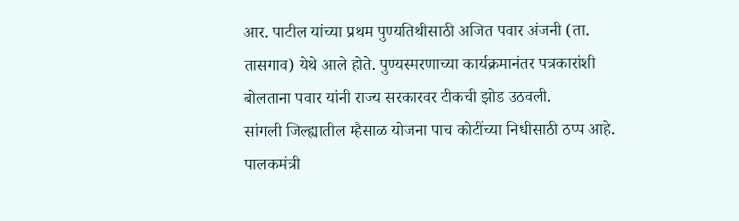आर. पाटील यांच्या प्रथम पुण्यतिथीसाठी अजित पवार अंजनी (ता. तासगाव) येथे आले होते. पुण्यस्मरणाच्या कार्यक्रमानंतर पत्रकारांशी बोलताना पवार यांनी राज्य सरकारवर टीकची झोड उठवली.
सांगली जिल्ह्यातील म्हैसाळ योजना पाच कोटींच्या निधीसाठी ठप्प आहे. पालकमंत्री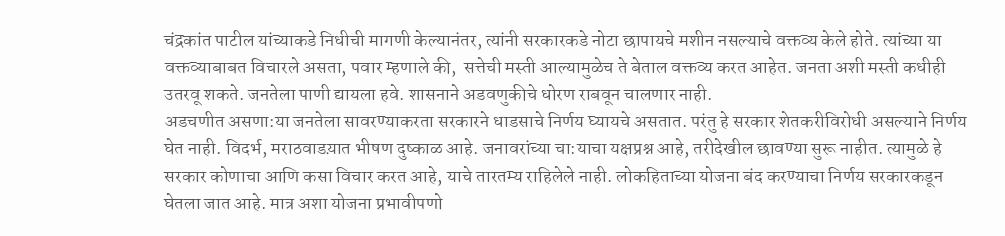चंद्रकांत पाटील यांच्याकडे निधीची मागणी केल्यानंतर, त्यांनी सरकारकडे नोटा छापायचे मशीन नसल्याचे वक्तव्य केले होते. त्यांच्या या वक्तव्याबाबत विचारले असता, पवार म्हणाले की,  सत्तेची मस्ती आल्यामुळेच ते बेताल वक्तव्य करत आहेत. जनता अशी मस्ती कधीही उतरवू शकते. जनतेला पाणी द्यायला हवे. शासनाने अडवणुकीचे धोरण राबवून चालणार नाही.
अडचणीत असणा:या जनतेला सावरण्याकरता सरकारने धाडसाचे निर्णय घ्यायचे असतात. परंतु हे सरकार शेतकरीविरोधी असल्याने निर्णय घेत नाही. विदर्भ, मराठवाडय़ात भीषण दुष्काळ आहे. जनावरांच्या चा:याचा यक्षप्रश्न आहे, तरीदेखील छावण्या सुरू नाहीत. त्यामुळे हे सरकार कोणाचा आणि कसा विचार करत आहे, याचे तारतम्य राहिलेले नाही. लोकहिताच्या योजना बंद करण्याचा निर्णय सरकारकडून घेतला जात आहे. मात्र अशा योजना प्रभावीपणो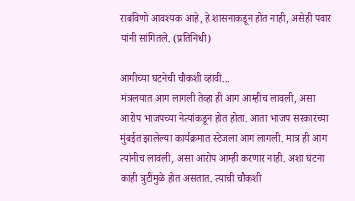राबविणो आवश्यक आहे, हे शासनाकडून होत नाही, असेही पवार यांनी सांगितले. (प्रतिनिधी)

आगीच्या घटनेची चौकशी व्हावी...
मंत्रलयात आग लागली तेव्हा ही आग आम्हीच लावली, असा आरोप भाजपच्या नेत्यांकडून होत होता. आता भाजप सरकारच्या मुंबईत झालेल्या कार्यक्रमात स्टेजला आग लागली. मात्र ही आग त्यांनीच लावली, असा आरोप आम्ही करणार नाही. अशा घटना काही त्रुटींमुळे होत असतात. त्याची चौकशी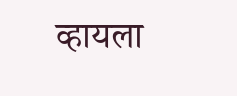व्हायला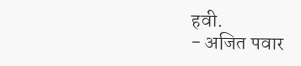हवी.
- अजित पवार